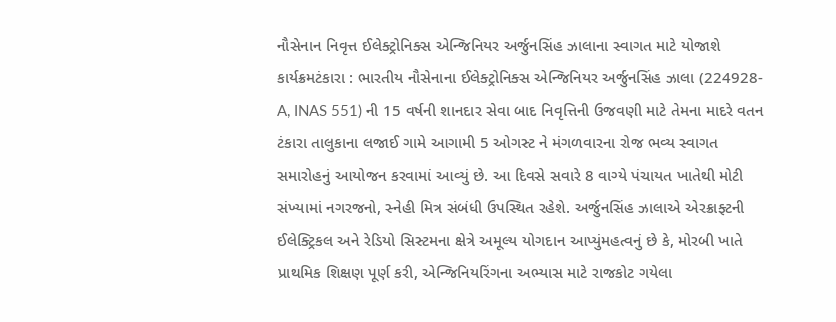નૌસેનાન નિવૃત્ત ઈલેક્ટ્રોનિક્સ એન્જિનિયર અર્જુનસિંહ ઝાલાના સ્વાગત માટે યોજાશે કાર્યક્રમટંકારા : ભારતીય નૌસેનાના ઈલેક્ટ્રોનિક્સ એન્જિનિયર અર્જુનસિંહ ઝાલા (224928-A, INAS 551) ની 15 વર્ષની શાનદાર સેવા બાદ નિવૃત્તિની ઉજવણી માટે તેમના માદરે વતન ટંકારા તાલુકાના લજાઈ ગામે આગામી 5 ઓગસ્ટ ને મંગળવારના રોજ ભવ્ય સ્વાગત સમારોહનું આયોજન કરવામાં આવ્યું છે. આ દિવસે સવારે 8 વાગ્યે પંચાયત ખાતેથી મોટી સંખ્યામાં નગરજનો, સ્નેહી મિત્ર સંબંધી ઉપસ્થિત રહેશે. અર્જુનસિંહ ઝાલાએ એરક્રાફ્ટની ઈલેક્ટ્રિકલ અને રેડિયો સિસ્ટમના ક્ષેત્રે અમૂલ્ય યોગદાન આપ્યુંમહત્વનું છે કે, મોરબી ખાતે પ્રાથમિક શિક્ષણ પૂર્ણ કરી, એન્જિનિયરિંગના અભ્યાસ માટે રાજકોટ ગયેલા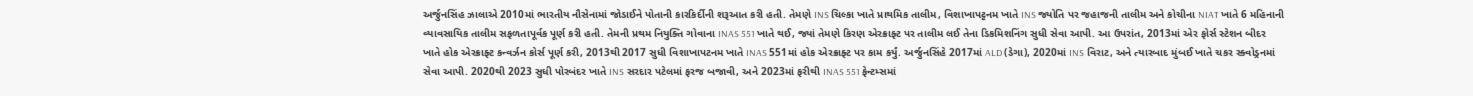અર્જુનસિંહ ઝાલાએ 2010માં ભારતીય નૌસેનામાં જોડાઈને પોતાની કારકિર્દીની શરૂઆત કરી હતી. તેમણે INS ચિલ્કા ખાતે પ્રાથમિક તાલીમ, વિશાખાપટ્ટનમ ખાતે INS જ્યોતિ પર જહાજની તાલીમ અને કોચીના NIAT ખાતે 6 મહિનાની વ્યાવસાયિક તાલીમ સફળતાપૂર્વક પૂર્ણ કરી હતી. તેમની પ્રથમ નિયુક્તિ ગોવાના INAS 551 ખાતે થઈ, જ્યાં તેમણે કિરણ એરક્રાફ્ટ પર તાલીમ લઈ તેના ડિકમિશનિંગ સુધી સેવા આપી. આ ઉપરાંત, 2013માં એર ફોર્સ સ્ટેશન બીદર ખાતે હોક એરક્રાફ્ટ કન્વર્ઝન કોર્સ પૂર્ણ કરી, 2013થી 2017 સુધી વિશાખાપટનમ ખાતે INAS 551માં હોક એરક્રાફ્ટ પર કામ કર્યું. અર્જુનસિંહે 2017માં ALD (ડેગા), 2020માં INS વિરાટ, અને ત્યારબાદ મુંબઈ ખાતે ચકર સ્ક્વોડ્રનમાં સેવા આપી. 2020થી 2023 સુધી પોરબંદર ખાતે INS સરદાર પટેલમાં ફરજ બજાવી, અને 2023માં ફરીથી INAS 551 ફેન્ટમ્સમાં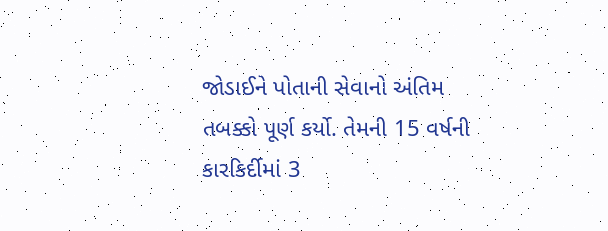જોડાઈને પોતાની સેવાનો અંતિમ તબક્કો પૂર્ણ કર્યો. તેમની 15 વર્ષની કારકિર્દીમાં 3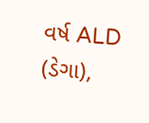વર્ષ ALD (ડેગા),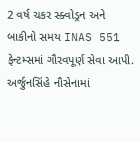2 વર્ષ ચકર સ્ક્વોડ્રન અને બાકીનો સમય INAS 551 ફેન્ટમ્સમાં ગૌરવપૂર્ણ સેવા આપી. અર્જુનસિંહે નૌસેનામાં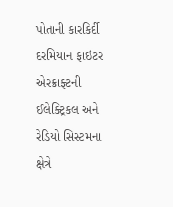પોતાની કારકિર્દી દરમિયાન ફાઇટર એરક્રાફ્ટની ઈલેક્ટ્રિકલ અને રેડિયો સિસ્ટમના ક્ષેત્રે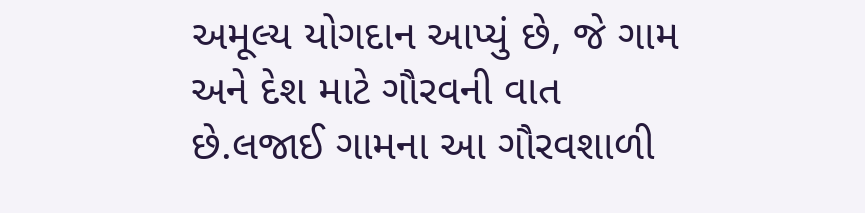અમૂલ્ય યોગદાન આપ્યું છે, જે ગામ અને દેશ માટે ગૌરવની વાત છે.લજાઈ ગામના આ ગૌરવશાળી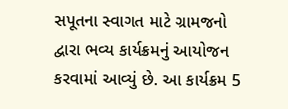સપૂતના સ્વાગત માટે ગ્રામજનો દ્વારા ભવ્ય કાર્યક્રમનું આયોજન કરવામાં આવ્યું છે. આ કાર્યક્રમ 5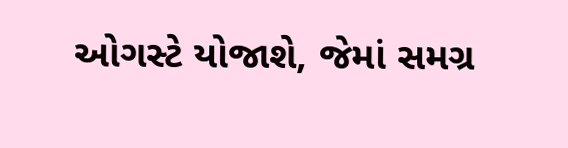ઓગસ્ટે યોજાશે, જેમાં સમગ્ર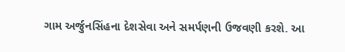ગામ અર્જુનસિંહના દેશસેવા અને સમર્પણની ઉજવણી કરશે. આ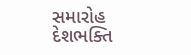સમારોહ દેશભક્તિ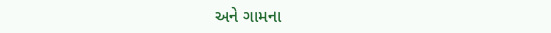અને ગામના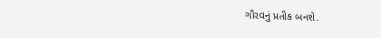ગૌરવનું પ્રતીક બનશે.